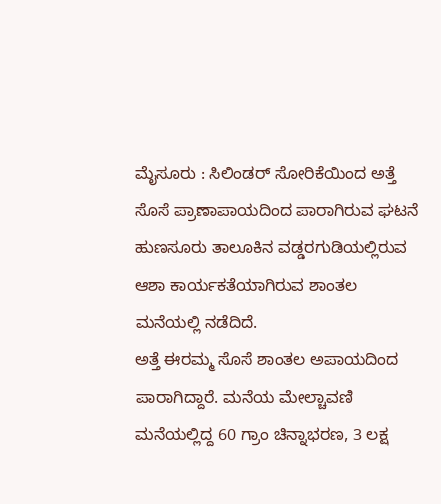ಮೈಸೂರು : ಸಿಲಿಂಡರ್ ಸೋರಿಕೆಯಿಂದ ಅತ್ತೆ ಸೊಸೆ ಪ್ರಾಣಾಪಾಯದಿಂದ ಪಾರಾಗಿರುವ ಘಟನೆ ಹುಣಸೂರು ತಾಲೂಕಿನ ವಡ್ಡರಗುಡಿಯಲ್ಲಿರುವ ಆಶಾ ಕಾರ್ಯಕತೆಯಾಗಿರುವ ಶಾಂತಲ ಮನೆಯಲ್ಲಿ ನಡೆದಿದೆ.
ಅತ್ತೆ ಈರಮ್ಮ ಸೊಸೆ ಶಾಂತಲ ಅಪಾಯದಿಂದ ಪಾರಾಗಿದ್ದಾರೆ. ಮನೆಯ ಮೇಲ್ಚಾವಣಿ ಮನೆಯಲ್ಲಿದ್ದ 60 ಗ್ರಾಂ ಚಿನ್ನಾಭರಣ, 3 ಲಕ್ಷ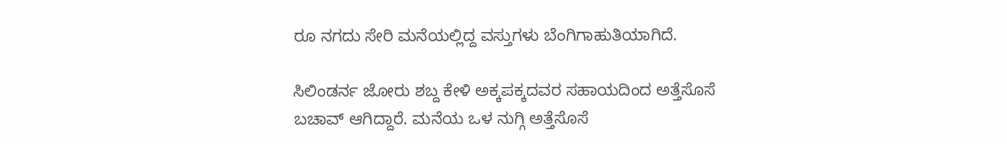ರೂ ನಗದು ಸೇರಿ ಮನೆಯಲ್ಲಿದ್ದ ವಸ್ತುಗಳು ಬೆಂಗಿಗಾಹುತಿಯಾಗಿದೆ.

ಸಿಲಿಂಡರ್ನ ಜೋರು ಶಬ್ದ ಕೇಳಿ ಅಕ್ಕಪಕ್ಕದವರ ಸಹಾಯದಿಂದ ಅತ್ತೆಸೊಸೆ ಬಚಾವ್ ಆಗಿದ್ದಾರೆ. ಮನೆಯ ಒಳ ನುಗ್ಗಿ ಅತ್ತೆಸೊಸೆ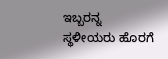ಇಬ್ಬರನ್ನ ಸ್ಥಳೀಯರು ಹೊರಗೆ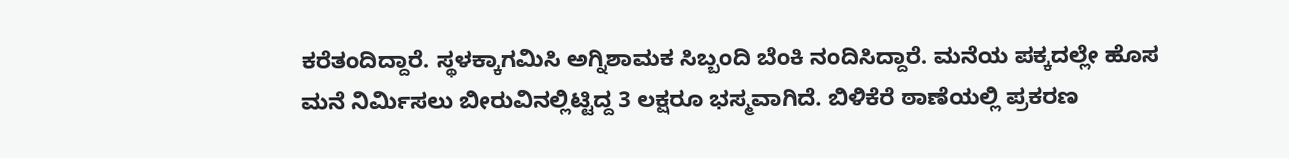ಕರೆತಂದಿದ್ದಾರೆ. ಸ್ಥಳಕ್ಕಾಗಮಿಸಿ ಅಗ್ನಿಶಾಮಕ ಸಿಬ್ಬಂದಿ ಬೆಂಕಿ ನಂದಿಸಿದ್ದಾರೆ. ಮನೆಯ ಪಕ್ಕದಲ್ಲೇ ಹೊಸ ಮನೆ ನಿರ್ಮಿಸಲು ಬೀರುವಿನಲ್ಲಿಟ್ಟಿದ್ದ 3 ಲಕ್ಷರೂ ಭಸ್ಮವಾಗಿದೆ. ಬಿಳಿಕೆರೆ ಠಾಣೆಯಲ್ಲಿ ಪ್ರಕರಣ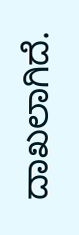ದಾಖಲಾಗಿದೆ.